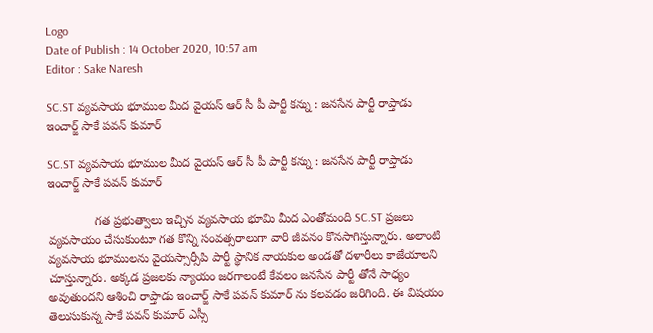Logo
Date of Publish : 14 October 2020, 10:57 am
Editor : Sake Naresh

SC.ST వ్యవసాయ భూముల మీద వైయస్ ఆర్ సీ పీ పార్టీ కన్ను : జనసేన పార్టీ రాప్తాడు ఇంచార్జ్ సాకే పవన్ కుమార్

SC.ST వ్యవసాయ భూముల మీద వైయస్ ఆర్ సీ పీ పార్టీ కన్ను : జనసేన పార్టీ రాప్తాడు ఇంచార్జ్ సాకే పవన్ కుమార్

              గత ప్రభుత్వాలు ఇచ్చిన వ్యవసాయ భూమి మీద ఎంతోమంది SC.ST ప్రజలు వ్యవసాయం చేసుకుంటూ గత కొన్ని సంవత్సరాలుగా వారి జీవనం కొనసాగిస్తున్నారు. అలాంటి వ్యవసాయ భూములను వైయస్సార్సీపి పార్టీ స్థానిక నాయకుల అండతో దళారీలు కాజేయాలని చూస్తున్నారు. అక్కడ ప్రజలకు న్యాయం జరగాలంటే కేవలం జనసేన పార్టీ తోనే సాధ్యం అవుతుందని ఆశించి రాప్తాడు ఇంచార్జ్ సాకే పవన్ కుమార్ ను కలవడం జరిగింది. ఈ విషయం తెలుసుకున్న సాకే పవన్ కుమార్ ఎస్సీ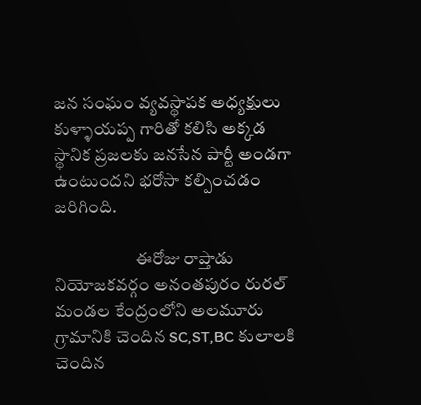జన సంఘం వ్యవస్థాపక అధ్యక్షులు కుళ్ళాయప్ప గారితో కలిసి అక్కడ స్థానిక ప్రజలకు జనసేన పార్టీ అండగా ఉంటుందని భరోసా కల్పించడం జరిగింది.

                       ఈరోజు రాప్తాడు నియోజకవర్గం అనంతపురం రురల్ మండల కేంద్రంలోని అలమూరు గ్రామానికి చెందిన SC,ST,BC కులాలకి చెందిన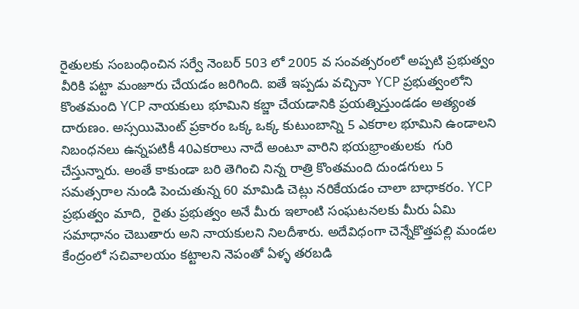రైతులకు సంబంధించిన సర్వే నెంబర్ 503 లో 2005 వ సంవత్సరంలో అప్పటి ప్రభుత్వం వీరికి పట్టా మంజూరు చేయడం జరిగింది. ఐతే ఇప్పడు వచ్చినా YCP ప్రభుత్వంలోని కొంతమంది YCP నాయకులు భూమిని కబ్జా చేయడానికి ప్రయత్నిస్తుండడం అత్యంత  దారుణం. అస్సయిమెంట్ ప్రకారం ఒక్క ఒక్క కుటుంబాన్ని 5 ఎకరాల భూమిని ఉండాలని నిబంధనలు ఉన్నపటికీ 40ఎకరాలు నాదే అంటూ వారిని భయభ్రాంతులకు  గురి చేస్తున్నారు. అంతే కాకుండా బరి తెగించి నిన్న రాత్రి కొంతమంది దుండగులు 5 సమత్సరాల నుండి పెంచుతున్న 60 మామిడి చెట్లు నరికేయడం చాలా బాధాకరం. YCP ప్రభుత్వం మాది,  రైతు ప్రభుత్వం అనే మీరు ఇలాంటి సంఘటనలకు మీరు ఏమి సమాధానం చెబుతారు అని నాయకులని నిలదీశారు. అదేవిధంగా చెన్నేకొత్తపల్లి మండల కేంద్రంలో సచివాలయం కట్టాలని నెపంతో ఏళ్ళ తరబడి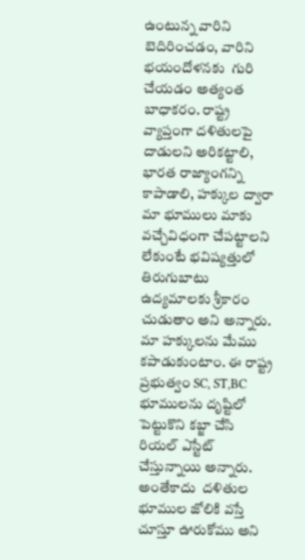ఉంటున్న వారిని బెదిరించడం, వారిని భయ౦దోళనకు  గురి చేయడం అత్యంత బాధాకరం. రాష్ట్ర వ్యాప్తంగా దళితులపై దాడులని అరికట్టాలి, భారత రాజ్యాంగన్ని కాపాడాలి, హక్కుల ద్వారా మా భూములు మాకు వచ్చేవిధంగా చేపట్టాలని లేకుంటే భవిష్యత్తులో తిరుగుబాటు ఉద్యమాలకు శ్రీకారం చుడుతాం అని అన్నారు. మా హక్కులను మేము కపాడుకుంటాం. ఈ రాష్ట్ర ప్రభుత్వం SC, ST,BC భూములను దృష్టిలో పెట్టుకొని కబ్జా చేసి రియల్ ఎస్టేట్  చేస్తున్నాయి అన్నారు.  అంతేకాదు  దళితుల భూముల జోలికి వస్తే చూస్తూ ఊరుకోము అని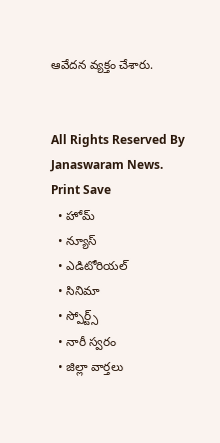ఆవేదన వ్యక్తం చేశారు.


All Rights Reserved By Janaswaram News.
Print Save
  • హోమ్
  • న్యూస్
  • ఎడిటోరియల్
  • సినిమా
  • స్పోర్ట్స్
  • నారీ స్వరం
  • జిల్లా వార్తలు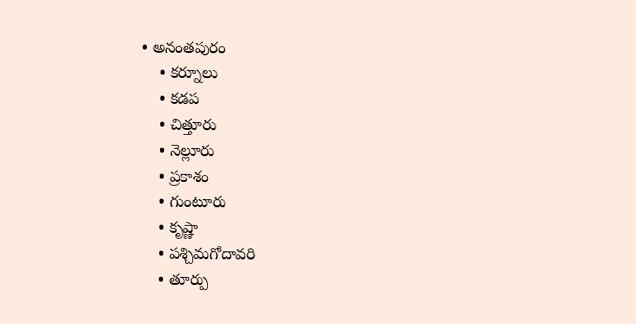• అనంతపురం
    • కర్నూలు
    • కడప
    • చిత్తూరు
    • నెల్లూరు
    • ప్రకాశం
    • గుంటూరు
    • కృష్ణా
    • పశ్చిమగోదావరి
    • తూర్పు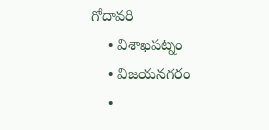గోదావరి
    • విశాఖపట్నం
    • విజయనగరం
    •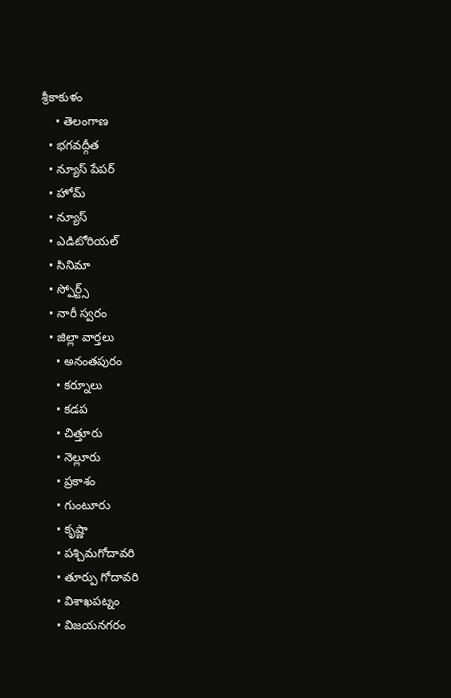శ్రీకాకుళం
    • తెలంగాణ
  • భగవద్గీత
  • న్యూస్ పేపర్
  • హోమ్
  • న్యూస్
  • ఎడిటోరియల్
  • సినిమా
  • స్పోర్ట్స్
  • నారీ స్వరం
  • జిల్లా వార్తలు
    • అనంతపురం
    • కర్నూలు
    • కడప
    • చిత్తూరు
    • నెల్లూరు
    • ప్రకాశం
    • గుంటూరు
    • కృష్ణా
    • పశ్చిమగోదావరి
    • తూర్పు గోదావరి
    • విశాఖపట్నం
    • విజయనగరం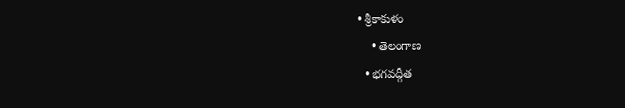• శ్రీకాకుళం
    • తెలంగాణ
  • భగవద్గీత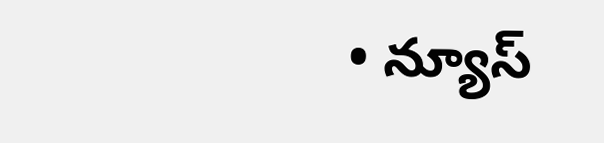• న్యూస్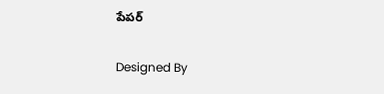పేపర్

Designed By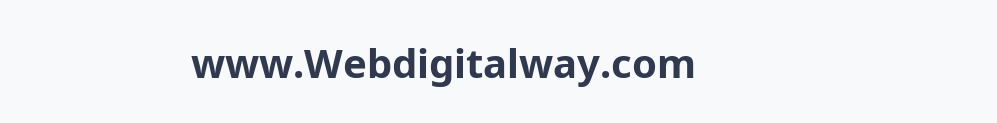www.Webdigitalway.com